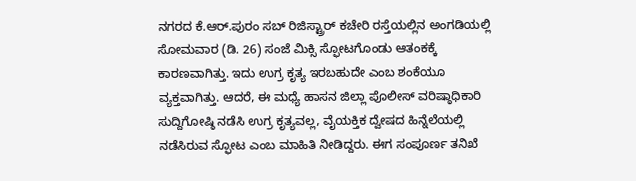ನಗರದ ಕೆ.ಆರ್.ಪುರಂ ಸಬ್ ರಿಜಿಸ್ಟ್ರಾರ್ ಕಚೇರಿ ರಸ್ತೆಯಲ್ಲಿನ ಅಂಗಡಿಯಲ್ಲಿ ಸೋಮವಾರ (ಡಿ. 26) ಸಂಜೆ ಮಿಕ್ಸಿ ಸ್ಫೋಟಗೊಂಡು ಆತಂಕಕ್ಕೆ ಕಾರಣವಾಗಿತ್ತು. ಇದು ಉಗ್ರ ಕೃತ್ಯ ಇರಬಹುದೇ ಎಂಬ ಶಂಕೆಯೂ ವ್ಯಕ್ತವಾಗಿತ್ತು. ಆದರೆ, ಈ ಮಧ್ಯೆ ಹಾಸನ ಜಿಲ್ಲಾ ಪೊಲೀಸ್ ವರಿಷ್ಠಾಧಿಕಾರಿ ಸುದ್ದಿಗೋಷ್ಠಿ ನಡೆಸಿ ಉಗ್ರ ಕೃತ್ಯವಲ್ಲ, ವೈಯಕ್ತಿಕ ದ್ವೇಷದ ಹಿನ್ನೆಲೆಯಲ್ಲಿ ನಡೆಸಿರುವ ಸ್ಫೋಟ ಎಂಬ ಮಾಹಿತಿ ನೀಡಿದ್ದರು. ಈಗ ಸಂಪೂರ್ಣ ತನಿಖೆ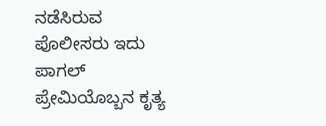ನಡೆಸಿರುವ ಪೊಲೀಸರು ಇದು ಪಾಗಲ್ ಪ್ರೇಮಿಯೊಬ್ಬನ ಕೃತ್ಯ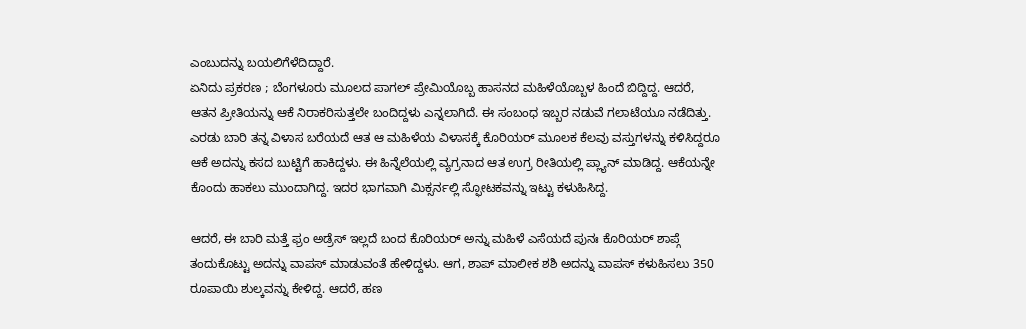ಎಂಬುದನ್ನು ಬಯಲಿಗೆಳೆದಿದ್ದಾರೆ.
ಏನಿದು ಪ್ರಕರಣ ; ಬೆಂಗಳೂರು ಮೂಲದ ಪಾಗಲ್ ಪ್ರೇಮಿಯೊಬ್ಬ ಹಾಸನದ ಮಹಿಳೆಯೊಬ್ಬಳ ಹಿಂದೆ ಬಿದ್ದಿದ್ದ. ಆದರೆ, ಆತನ ಪ್ರೀತಿಯನ್ನು ಆಕೆ ನಿರಾಕರಿಸುತ್ತಲೇ ಬಂದಿದ್ದಳು ಎನ್ನಲಾಗಿದೆ. ಈ ಸಂಬಂಧ ಇಬ್ಬರ ನಡುವೆ ಗಲಾಟೆಯೂ ನಡೆದಿತ್ತು. ಎರಡು ಬಾರಿ ತನ್ನ ವಿಳಾಸ ಬರೆಯದೆ ಆತ ಆ ಮಹಿಳೆಯ ವಿಳಾಸಕ್ಕೆ ಕೊರಿಯರ್ ಮೂಲಕ ಕೆಲವು ವಸ್ತುಗಳನ್ನು ಕಳಿಸಿದ್ದರೂ ಆಕೆ ಅದನ್ನು ಕಸದ ಬುಟ್ಟಿಗೆ ಹಾಕಿದ್ದಳು. ಈ ಹಿನ್ನೆಲೆಯಲ್ಲಿ ವ್ಯಗ್ರನಾದ ಆತ ಉಗ್ರ ರೀತಿಯಲ್ಲಿ ಪ್ಲ್ಯಾನ್ ಮಾಡಿದ್ದ. ಆಕೆಯನ್ನೇ ಕೊಂದು ಹಾಕಲು ಮುಂದಾಗಿದ್ದ. ಇದರ ಭಾಗವಾಗಿ ಮಿಕ್ಸರ್ನಲ್ಲಿ ಸ್ಫೋಟಕವನ್ನು ಇಟ್ಟು ಕಳುಹಿಸಿದ್ದ.

ಆದರೆ, ಈ ಬಾರಿ ಮತ್ತೆ ಫ್ರಂ ಅಡ್ರೆಸ್ ಇಲ್ಲದೆ ಬಂದ ಕೊರಿಯರ್ ಅನ್ನು ಮಹಿಳೆ ಎಸೆಯದೆ ಪುನಃ ಕೊರಿಯರ್ ಶಾಪ್ಗೆ ತಂದುಕೊಟ್ಟು ಅದನ್ನು ವಾಪಸ್ ಮಾಡುವಂತೆ ಹೇಳಿದ್ದಳು. ಆಗ, ಶಾಪ್ ಮಾಲೀಕ ಶಶಿ ಅದನ್ನು ವಾಪಸ್ ಕಳುಹಿಸಲು 350 ರೂಪಾಯಿ ಶುಲ್ಕವನ್ನು ಕೇಳಿದ್ದ. ಆದರೆ, ಹಣ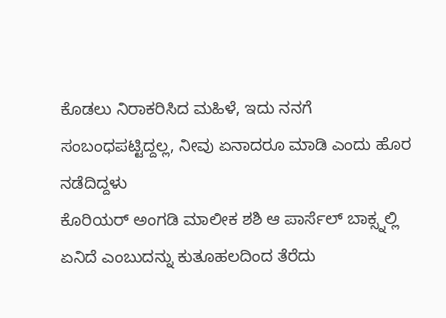ಕೊಡಲು ನಿರಾಕರಿಸಿದ ಮಹಿಳೆ, ಇದು ನನಗೆ ಸಂಬಂಧಪಟ್ಟಿದ್ದಲ್ಲ, ನೀವು ಏನಾದರೂ ಮಾಡಿ ಎಂದು ಹೊರ ನಡೆದಿದ್ದಳು
ಕೊರಿಯರ್ ಅಂಗಡಿ ಮಾಲೀಕ ಶಶಿ ಆ ಪಾರ್ಸೆಲ್ ಬಾಕ್ಸ್ನಲ್ಲಿ ಏನಿದೆ ಎಂಬುದನ್ನು ಕುತೂಹಲದಿಂದ ತೆರೆದು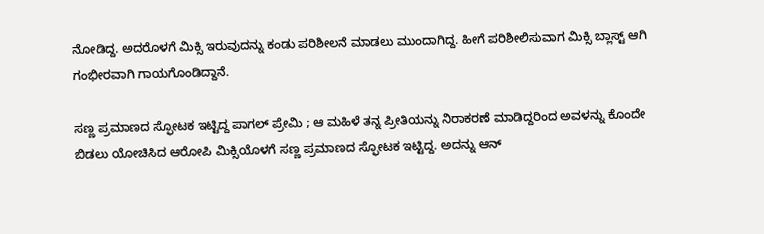ನೋಡಿದ್ದ. ಅದರೊಳಗೆ ಮಿಕ್ಸಿ ಇರುವುದನ್ನು ಕಂಡು ಪರಿಶೀಲನೆ ಮಾಡಲು ಮುಂದಾಗಿದ್ದ. ಹೀಗೆ ಪರಿಶೀಲಿಸುವಾಗ ಮಿಕ್ಸಿ ಬ್ಲಾಸ್ಟ್ ಆಗಿ ಗಂಭೀರವಾಗಿ ಗಾಯಗೊಂಡಿದ್ದಾನೆ.

ಸಣ್ಣ ಪ್ರಮಾಣದ ಸ್ಫೋಟಕ ಇಟ್ಟಿದ್ದ ಪಾಗಲ್ ಪ್ರೇಮಿ ; ಆ ಮಹಿಳೆ ತನ್ನ ಪ್ರೀತಿಯನ್ನು ನಿರಾಕರಣೆ ಮಾಡಿದ್ದರಿಂದ ಅವಳನ್ನು ಕೊಂದೇ ಬಿಡಲು ಯೋಚಿಸಿದ ಆರೋಪಿ ಮಿಕ್ಸಿಯೊಳಗೆ ಸಣ್ಣ ಪ್ರಮಾಣದ ಸ್ಫೋಟಕ ಇಟ್ಟಿದ್ದ. ಅದನ್ನು ಆನ್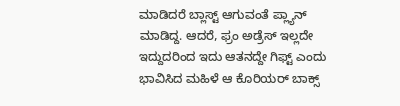ಮಾಡಿದರೆ ಬ್ಲಾಸ್ಟ್ ಆಗುವಂತೆ ಪ್ಲ್ಯಾನ್ ಮಾಡಿದ್ದ. ಆದರೆ, ಫ್ರಂ ಅಡ್ರೆಸ್ ಇಲ್ಲದೇ ಇದ್ದುದರಿಂದ ಇದು ಆತನದ್ದೇ ಗಿಫ್ಟ್ ಎಂದು ಭಾವಿಸಿದ ಮಹಿಳೆ ಆ ಕೊರಿಯರ್ ಬಾಕ್ಸ್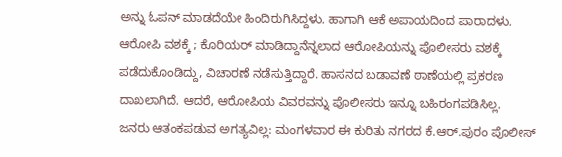ಅನ್ನು ಓಪನ್ ಮಾಡದೆಯೇ ಹಿಂದಿರುಗಿಸಿದ್ದಳು. ಹಾಗಾಗಿ ಆಕೆ ಅಪಾಯದಿಂದ ಪಾರಾದಳು.
ಆರೋಪಿ ವಶಕ್ಕೆ ; ಕೊರಿಯರ್ ಮಾಡಿದ್ದಾನೆನ್ನಲಾದ ಆರೋಪಿಯನ್ನು ಪೊಲೀಸರು ವಶಕ್ಕೆ ಪಡೆದುಕೊಂಡಿದ್ದು, ವಿಚಾರಣೆ ನಡೆಸುತ್ತಿದ್ದಾರೆ. ಹಾಸನದ ಬಡಾವಣೆ ಠಾಣೆಯಲ್ಲಿ ಪ್ರಕರಣ ದಾಖಲಾಗಿದೆ. ಆದರೆ, ಆರೋಪಿಯ ವಿವರವನ್ನು ಪೊಲೀಸರು ಇನ್ನೂ ಬಹಿರಂಗಪಡಿಸಿಲ್ಲ.
ಜನರು ಆತಂಕಪಡುವ ಅಗತ್ಯವಿಲ್ಲ: ಮಂಗಳವಾರ ಈ ಕುರಿತು ನಗರದ ಕೆ.ಆರ್.ಪುರಂ ಪೊಲೀಸ್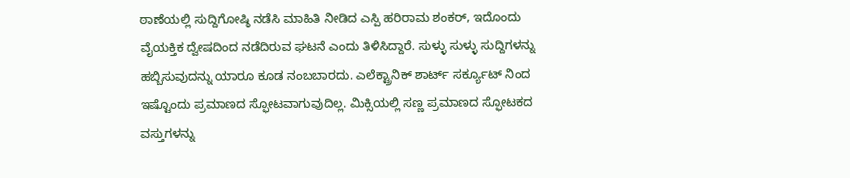ಠಾಣೆಯಲ್ಲಿ ಸುದ್ದಿಗೋಷ್ಠಿ ನಡೆಸಿ ಮಾಹಿತಿ ನೀಡಿದ ಎಸ್ಪಿ ಹರಿರಾಮ ಶಂಕರ್, ಇದೊಂದು ವೈಯಕ್ತಿಕ ದ್ವೇಷದಿಂದ ನಡೆದಿರುವ ಘಟನೆ ಎಂದು ತಿಳಿಸಿದ್ದಾರೆ. ಸುಳ್ಳು ಸುಳ್ಳು ಸುದ್ದಿಗಳನ್ನು ಹಬ್ಬಿಸುವುದನ್ನು ಯಾರೂ ಕೂಡ ನಂಬಬಾರದು. ಎಲೆಕ್ಟ್ರಾನಿಕ್ ಶಾರ್ಟ್ ಸರ್ಕ್ಯೂಟ್ ನಿಂದ ಇಷ್ಟೊಂದು ಪ್ರಮಾಣದ ಸ್ಫೋಟವಾಗುವುದಿಲ್ಲ. ಮಿಕ್ಸಿಯಲ್ಲಿ ಸಣ್ಣ ಪ್ರಮಾಣದ ಸ್ಫೋಟಕದ ವಸ್ತುಗಳನ್ನು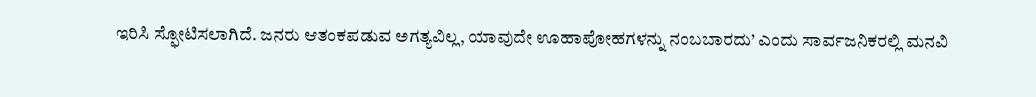ಇರಿಸಿ ಸ್ಫೋಟಿಸಲಾಗಿದೆ. ಜನರು ಆತಂಕಪಡುವ ಅಗತ್ಯವಿಲ್ಲ, ಯಾವುದೇ ಊಹಾಪೋಹಗಳನ್ನು ನಂಬಬಾರದು’ ಎಂದು ಸಾರ್ವಜನಿಕರಲ್ಲಿ ಮನವಿ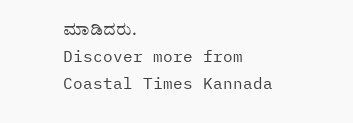ಮಾಡಿದರು.
Discover more from Coastal Times Kannada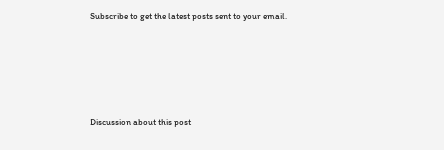Subscribe to get the latest posts sent to your email.








Discussion about this post